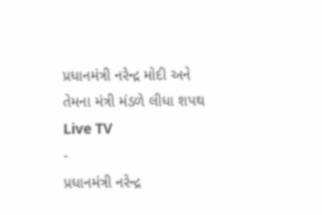પ્રધાનમંત્રી નરેન્દ્ર મોદી અને તેમના મંત્રી મંડળે લીધા શપથ
Live TV
-
પ્રધાનમંત્રી નરેન્દ્ર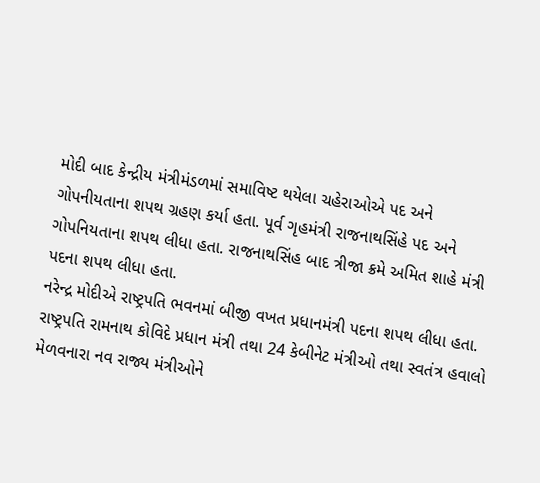મોદી બાદ કેન્દ્રીય મંત્રીમંડળમાં સમાવિષ્ટ થયેલા ચહેરાઓએ પદ અને ગોપનીયતાના શપથ ગ્રહણ કર્યા હતા. પૂર્વ ગૃહમંત્રી રાજનાથસિંહે પદ અને ગોપનિયતાના શપથ લીધા હતા. રાજનાથસિંહ બાદ ત્રીજા ક્રમે અમિત શાહે મંત્રી પદના શપથ લીધા હતા.
નરેન્દ્ર મોદીએ રાષ્ટ્રપતિ ભવનમાં બીજી વખત પ્રધાનમંત્રી પદના શપથ લીધા હતા. રાષ્ટ્રપતિ રામનાથ કોવિદે પ્રધાન મંત્રી તથા 24 કેબીનેટ મંત્રીઓ તથા સ્વતંત્ર હવાલો મેળવનારા નવ રાજ્ય મંત્રીઓને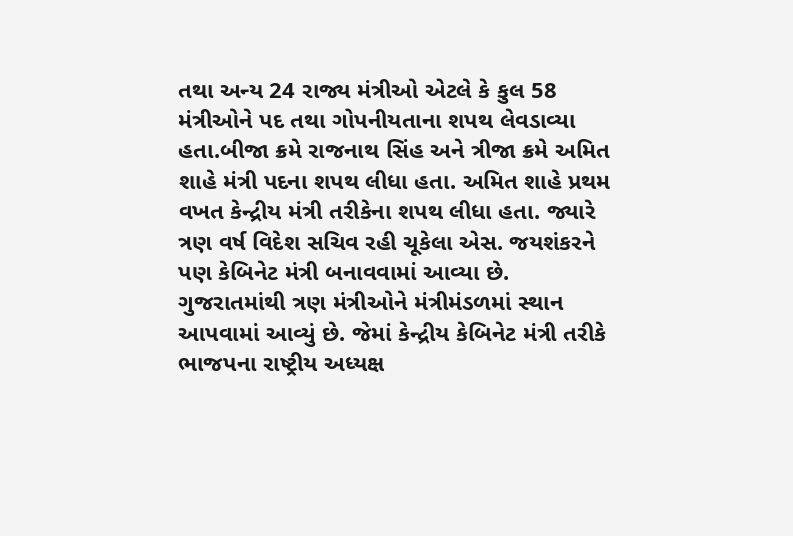તથા અન્ય 24 રાજ્ય મંત્રીઓ એટલે કે કુલ 58 મંત્રીઓને પદ તથા ગોપનીયતાના શપથ લેવડાવ્યા હતા.બીજા ક્રમે રાજનાથ સિંહ અને ત્રીજા ક્રમે અમિત શાહે મંત્રી પદના શપથ લીધા હતા. અમિત શાહે પ્રથમ વખત કેન્દ્રીય મંત્રી તરીકેના શપથ લીધા હતા. જ્યારે ત્રણ વર્ષ વિદેશ સચિવ રહી ચૂકેલા એસ. જયશંકરને પણ કેબિનેટ મંત્રી બનાવવામાં આવ્યા છે.
ગુજરાતમાંથી ત્રણ મંત્રીઓને મંત્રીમંડળમાં સ્થાન આપવામાં આવ્યું છે. જેમાં કેન્દ્રીય કેબિનેટ મંત્રી તરીકે ભાજપના રાષ્ટ્રીય અધ્યક્ષ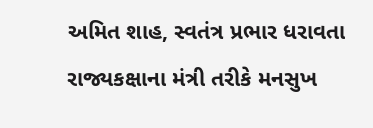અમિત શાહ, સ્વતંત્ર પ્રભાર ધરાવતા રાજ્યકક્ષાના મંત્રી તરીકે મનસુખ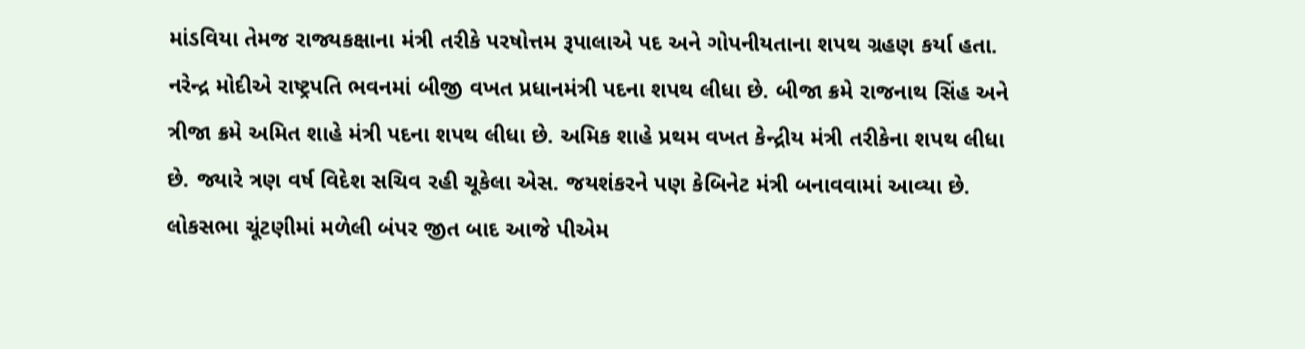માંડવિયા તેમજ રાજ્યકક્ષાના મંત્રી તરીકે પરષોત્તમ રૂપાલાએ પદ અને ગોપનીયતાના શપથ ગ્રહણ કર્યા હતા.
નરેન્દ્ર મોદીએ રાષ્ટ્રપતિ ભવનમાં બીજી વખત પ્રધાનમંત્રી પદના શપથ લીધા છે. બીજા ક્રમે રાજનાથ સિંહ અને ત્રીજા ક્રમે અમિત શાહે મંત્રી પદના શપથ લીધા છે. અમિક શાહે પ્રથમ વખત કેન્દ્રીય મંત્રી તરીકેના શપથ લીધા છે. જ્યારે ત્રણ વર્ષ વિદેશ સચિવ રહી ચૂકેલા એસ. જયશંકરને પણ કેબિનેટ મંત્રી બનાવવામાં આવ્યા છે.
લોકસભા ચૂંટણીમાં મળેલી બંપર જીત બાદ આજે પીએમ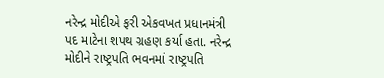નરેન્દ્ર મોદીએ ફરી એકવખત પ્રધાનમંત્રી પદ માટેના શપથ ગ્રહણ કર્યા હતા. નરેન્દ્ર મોદીને રાષ્ટ્રપતિ ભવનમાં રાષ્ટ્રપતિ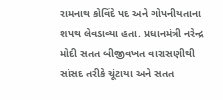રામનાથ કોવિંદે પદ અને ગોપનીયતાના શપથ લેવડાવ્યા હતા. પ્રધાનમંત્રી નરેન્દ્ર મોદી સતત બીજીવખત વારાસણીથી સાંસદ તરીકે ચૂંટાયા અને સતત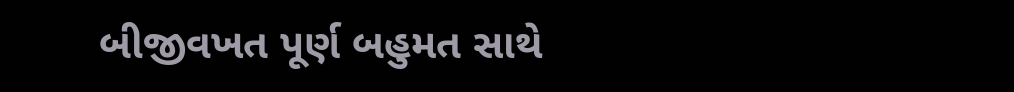બીજીવખત પૂર્ણ બહુમત સાથે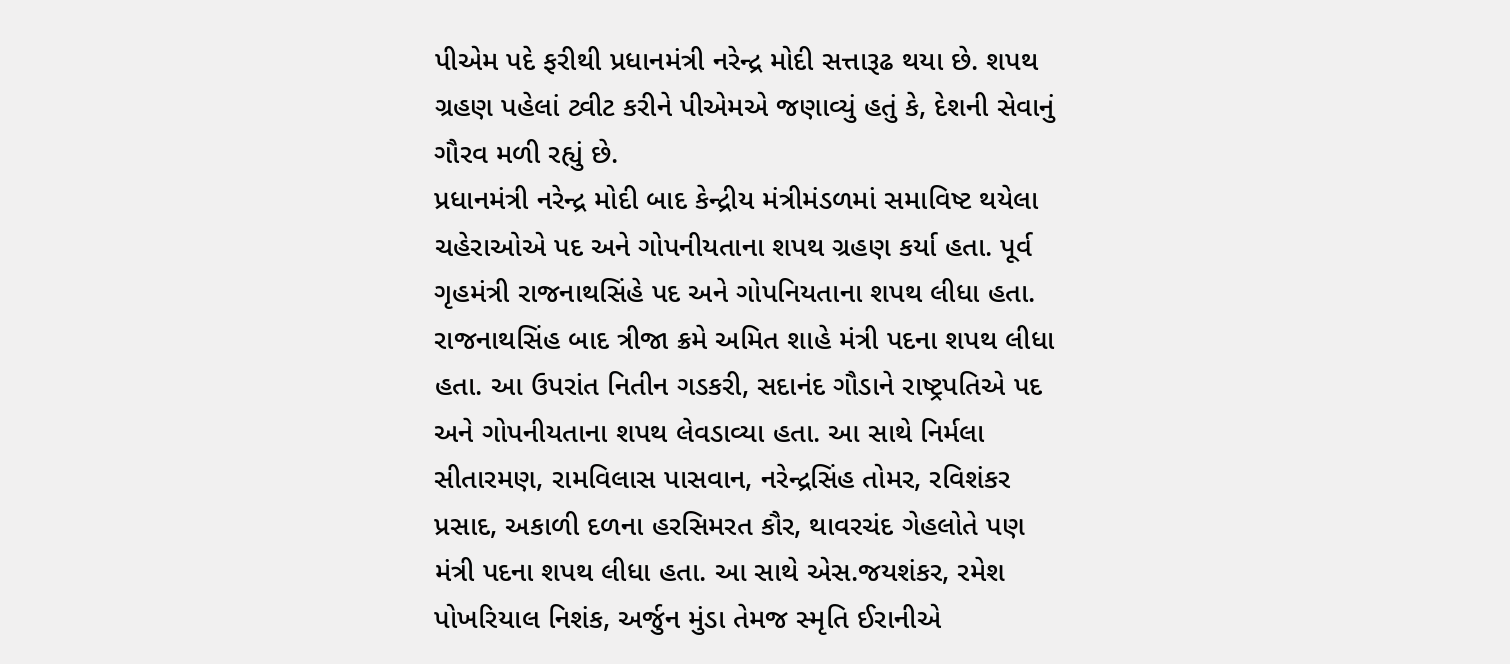પીએમ પદે ફરીથી પ્રધાનમંત્રી નરેન્દ્ર મોદી સત્તારૂઢ થયા છે. શપથ ગ્રહણ પહેલાં ટ્વીટ કરીને પીએમએ જણાવ્યું હતું કે, દેશની સેવાનું ગૌરવ મળી રહ્યું છે.
પ્રધાનમંત્રી નરેન્દ્ર મોદી બાદ કેન્દ્રીય મંત્રીમંડળમાં સમાવિષ્ટ થયેલા ચહેરાઓએ પદ અને ગોપનીયતાના શપથ ગ્રહણ કર્યા હતા. પૂર્વ ગૃહમંત્રી રાજનાથસિંહે પદ અને ગોપનિયતાના શપથ લીધા હતા. રાજનાથસિંહ બાદ ત્રીજા ક્રમે અમિત શાહે મંત્રી પદના શપથ લીધા હતા. આ ઉપરાંત નિતીન ગડકરી, સદાનંદ ગૌડાને રાષ્ટ્રપતિએ પદ અને ગોપનીયતાના શપથ લેવડાવ્યા હતા. આ સાથે નિર્મલા સીતારમણ, રામવિલાસ પાસવાન, નરેન્દ્રસિંહ તોમર, રવિશંકર પ્રસાદ, અકાળી દળના હરસિમરત કૌર, થાવરચંદ ગેહલોતે પણ મંત્રી પદના શપથ લીધા હતા. આ સાથે એસ.જયશંકર, રમેશ પોખરિયાલ નિશંક, અર્જુન મુંડા તેમજ સ્મૃતિ ઈરાનીએ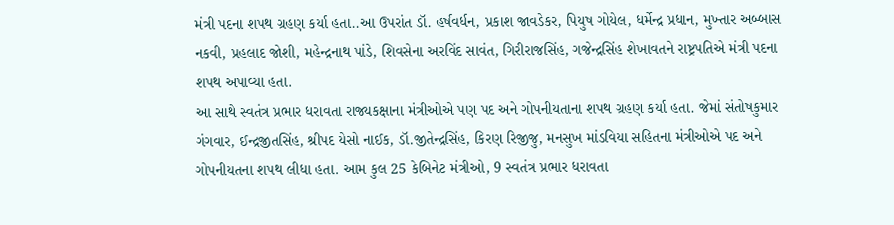મંત્રી પદના શપથ ગ્રહણ કર્યા હતા..આ ઉપરાંત ડૉ. હર્ષવર્ધન, પ્રકાશ જાવડેકર, પિયુષ ગોયેલ, ધર્મેન્દ્ર પ્રધાન, મુખ્તાર અબ્બાસ નકવી, પ્રહલાદ જોશી, મહેન્દ્રનાથ પાંડે, શિવસેના અરવિંદ સાવંત, ગિરીરાજસિંહ, ગજેન્દ્રસિંહ શેખાવતને રાષ્ટ્રપતિએ મંત્રી પદના શપથ અપાવ્યા હતા.
આ સાથે સ્વતંત્ર પ્રભાર ધરાવતા રાજ્યકક્ષાના મંત્રીઓએ પણ પદ અને ગોપનીયતાના શપથ ગ્રહણ કર્યા હતા. જેમાં સંતોષકુમાર ગંગવાર, ઈન્દ્રજીતસિંહ, શ્રીપદ યેસો નાઈક, ડૉ.જીતેન્દ્રસિંહ, કિરણ રિજીજુ, મનસુખ માંડવિયા સહિતના મંત્રીઓએ પદ અને ગોપનીયતના શપથ લીધા હતા. આમ કુલ 25 કેબિનેટ મંત્રીઓ, 9 સ્વતંત્ર પ્રભાર ધરાવતા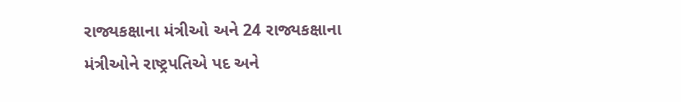રાજ્યકક્ષાના મંત્રીઓ અને 24 રાજ્યકક્ષાના મંત્રીઓને રાષ્ટ્રપતિએ પદ અને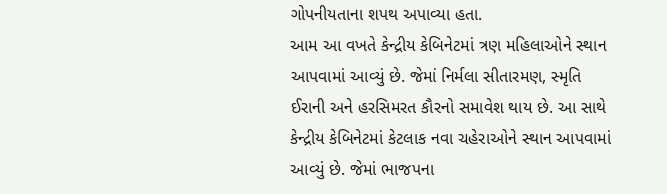ગોપનીયતાના શપથ અપાવ્યા હતા.
આમ આ વખતે કેન્દ્રીય કેબિનેટમાં ત્રણ મહિલાઓને સ્થાન આપવામાં આવ્યું છે. જેમાં નિર્મલા સીતારમણ, સ્મૃતિ ઈરાની અને હરસિમરત કૌરનો સમાવેશ થાય છે. આ સાથે કેન્દ્રીય કેબિનેટમાં કેટલાક નવા ચહેરાઓને સ્થાન આપવામાં આવ્યું છે. જેમાં ભાજપના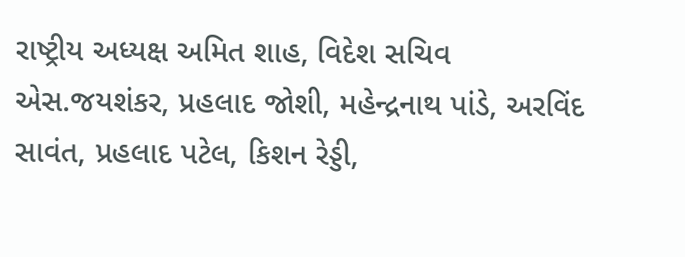રાષ્ટ્રીય અધ્યક્ષ અમિત શાહ, વિદેશ સચિવ એસ.જયશંકર, પ્રહલાદ જોશી, મહેન્દ્રનાથ પાંડે, અરવિંદ સાવંત, પ્રહલાદ પટેલ, કિશન રેડ્ડી,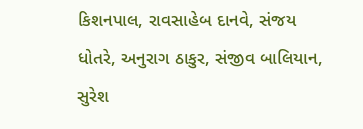કિશનપાલ, રાવસાહેબ દાનવે, સંજય ધોતરે, અનુરાગ ઠાકુર, સંજીવ બાલિયાન, સુરેશ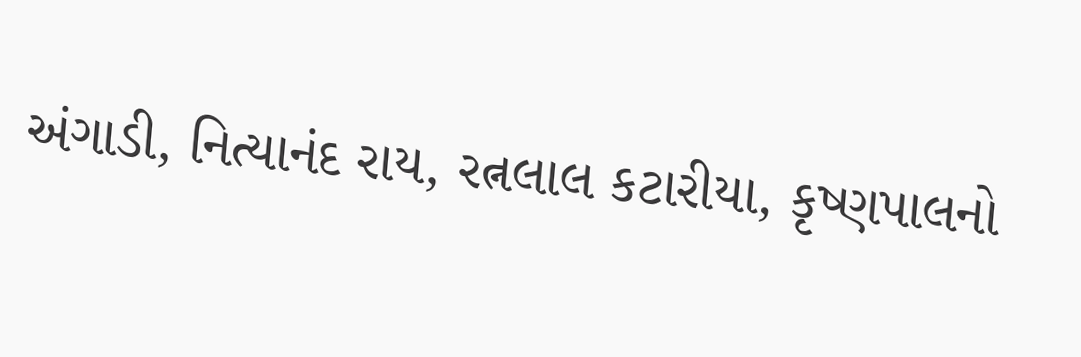અંગાડી, નિત્યાનંદ રાય, રત્નલાલ કટારીયા, કૃષ્ણપાલનો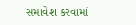સમાવેશ કરવામાં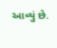આવ્યું છે.